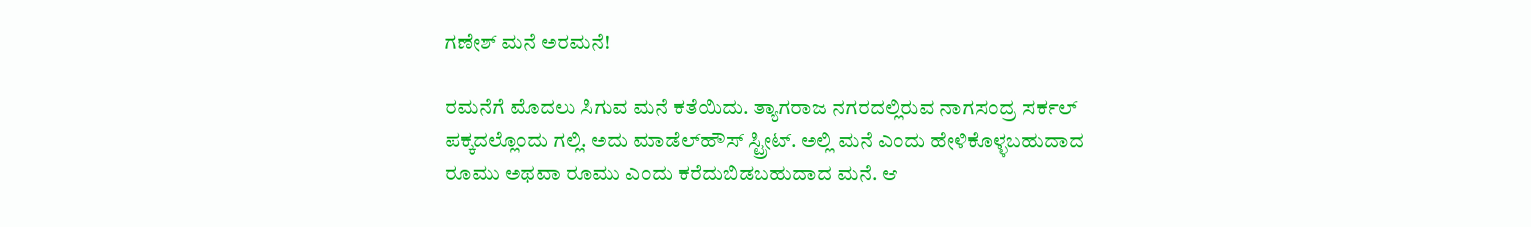ಗಣೇಶ್‌ ಮನೆ ಅರಮನೆ!

ರಮನೆಗೆ ಮೊದಲು ಸಿಗುವ ಮನೆ ಕತೆಯಿದು. ತ್ಯಾಗರಾಜ ನಗರದಲ್ಲಿರುವ ನಾಗಸಂದ್ರ ಸರ್ಕಲ್‌ ಪಕ್ಕದಲ್ಲೊಂದು ಗಲ್ಲಿ. ಅದು ಮಾಡೆಲ್‌ಹೌಸ್‌ ಸ್ಟ್ರೀಟ್‌. ಅಲ್ಲಿ ಮನೆ ಎಂದು ಹೇಳಿಕೊಳ್ಳಬಹುದಾದ ರೂಮು ಅಥವಾ ರೂಮು ಎಂದು ಕರೆದುಬಿಡಬಹುದಾದ ಮನೆ. ಆ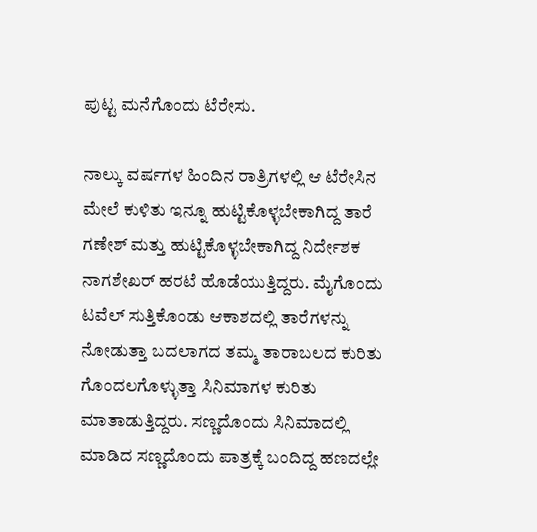ಪುಟ್ಟ ಮನೆಗೊಂದು ಟೆರೇಸು.

ನಾಲ್ಕು ವರ್ಷಗಳ ಹಿಂದಿನ ರಾತ್ರಿಗಳಲ್ಲಿ ಆ ಟೆರೇಸಿನ ಮೇಲೆ ಕುಳಿತು ಇನ್ನೂ ಹುಟ್ಟಿಕೊಳ್ಳಬೇಕಾಗಿದ್ದ ತಾರೆ ಗಣೇಶ್‌ ಮತ್ತು ಹುಟ್ಟಿಕೊಳ್ಳಬೇಕಾಗಿದ್ದ ನಿರ್ದೇಶಕ ನಾಗಶೇಖರ್‌ ಹರಟೆ ಹೊಡೆಯುತ್ತಿದ್ದರು. ಮೈಗೊಂದು ಟವೆಲ್‌ ಸುತ್ತಿಕೊಂಡು ಆಕಾಶದಲ್ಲಿ ತಾರೆಗಳನ್ನು ನೋಡುತ್ತಾ ಬದಲಾಗದ ತಮ್ಮ ತಾರಾಬಲದ ಕುರಿತು ಗೊಂದಲಗೊಳ್ಳುತ್ತಾ ಸಿನಿಮಾಗಳ ಕುರಿತು ಮಾತಾಡುತ್ತಿದ್ದರು. ಸಣ್ಣದೊಂದು ಸಿನಿಮಾದಲ್ಲಿ ಮಾಡಿದ ಸಣ್ಣದೊಂದು ಪಾತ್ರಕ್ಕೆ ಬಂದಿದ್ದ ಹಣದಲ್ಲೇ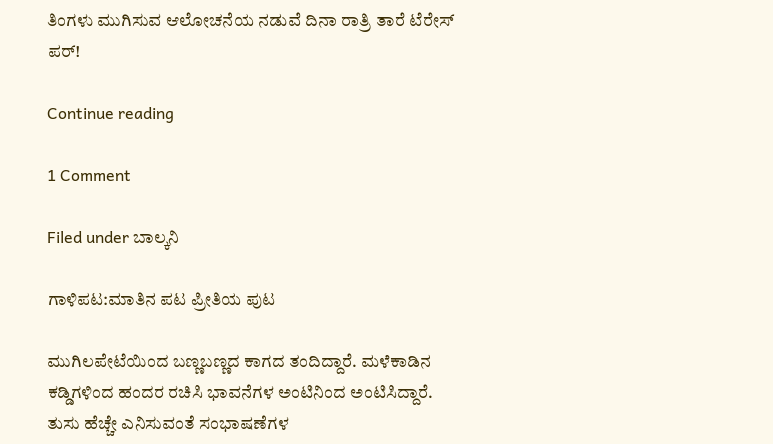ತಿಂಗಳು ಮುಗಿಸುವ ಆಲೋಚನೆಯ ನಡುವೆ ದಿನಾ ರಾತ್ರಿ ತಾರೆ ಟೆರೇಸ್‌ ಪರ್‌!

Continue reading

1 Comment

Filed under ಬಾಲ್ಕನಿ

ಗಾಳಿಪಟ:ಮಾತಿನ ಪಟ ಪ್ರೀತಿಯ ಪುಟ

ಮುಗಿಲಪೇಟೆಯಿಂದ ಬಣ್ಣಬಣ್ಣದ ಕಾಗದ ತಂದಿದ್ದಾರೆ. ಮಳೆಕಾಡಿನ ಕಡ್ಡಿಗಳಿಂದ ಹಂದರ ರಚಿಸಿ ಭಾವನೆಗಳ ಅಂಟಿನಿಂದ ಅಂಟಿಸಿದ್ದಾರೆ. ತುಸು ಹೆಚ್ಚೇ ಎನಿಸುವಂತೆ ಸಂಭಾಷಣೆಗಳ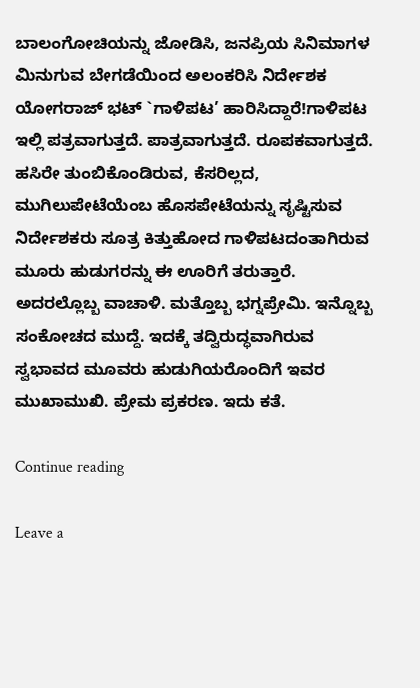ಬಾಲಂಗೋಚಿಯನ್ನು ಜೋಡಿಸಿ, ಜನಪ್ರಿಯ ಸಿನಿಮಾಗಳ ಮಿನುಗುವ ಬೇಗಡೆಯಿಂದ ಅಲಂಕರಿಸಿ ನಿರ್ದೇಶಕ ಯೋಗರಾಜ್‌ ಭಟ್‌ `ಗಾಳಿಪಟ’ ಹಾರಿಸಿದ್ದಾರೆ!ಗಾಳಿಪಟ ಇಲ್ಲಿ ಪತ್ರವಾಗುತ್ತದೆ. ಪಾತ್ರವಾಗುತ್ತದೆ. ರೂಪಕವಾಗುತ್ತದೆ. ಹಸಿರೇ ತುಂಬಿಕೊಂಡಿರುವ, ಕೆಸರಿಲ್ಲದ, ಮುಗಿಲುಪೇಟೆಯೆಂಬ ಹೊಸಪೇಟೆಯನ್ನು ಸೃಷ್ಟಿಸುವ ನಿರ್ದೇಶಕರು ಸೂತ್ರ ಕಿತ್ತುಹೋದ ಗಾಳಿಪಟದಂತಾಗಿರುವ ಮೂರು ಹುಡುಗರನ್ನು ಈ ಊರಿಗೆ ತರುತ್ತಾರೆ. ಅದರಲ್ಲೊಬ್ಬ ವಾಚಾಳಿ. ಮತ್ತೊಬ್ಬ ಭಗ್ನಪ್ರೇಮಿ. ಇನ್ನೊಬ್ಬ ಸಂಕೋಚದ ಮುದ್ದೆ. ಇದಕ್ಕೆ ತದ್ವಿರುದ್ಧವಾಗಿರುವ ಸ್ವಭಾವದ ಮೂವರು ಹುಡುಗಿಯರೊಂದಿಗೆ ಇವರ ಮುಖಾಮುಖಿ. ಪ್ರೇಮ ಪ್ರಕರಣ. ಇದು ಕತೆ.

Continue reading

Leave a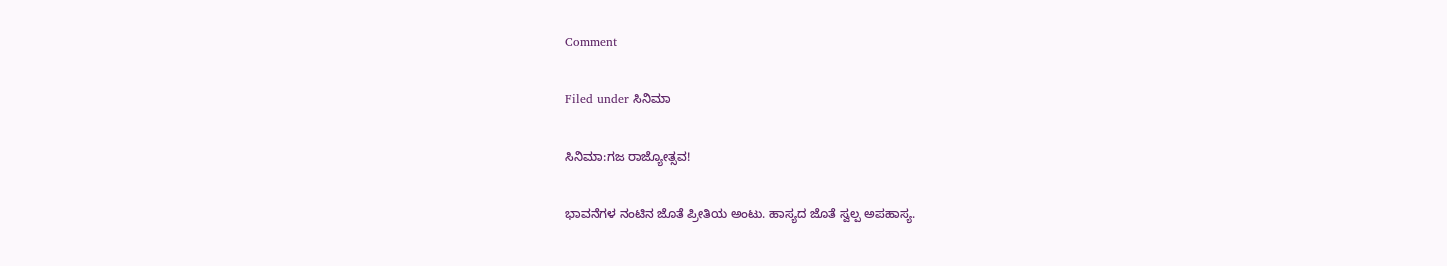Comment

Filed under ಸಿನಿಮಾ

ಸಿನಿಮಾ:ಗಜ ರಾಜ್ಯೋತ್ಸವ!

ಭಾವನೆಗಳ ನಂಟಿನ ಜೊತೆ ಪ್ರೀತಿಯ ಅಂಟು. ಹಾಸ್ಯದ ಜೊತೆ ಸ್ವಲ್ಪ ಅಪಹಾಸ್ಯ.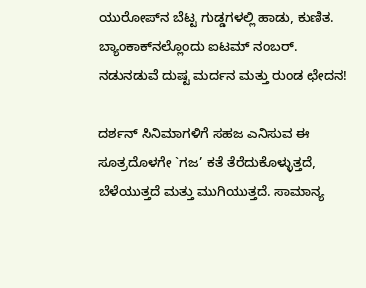ಯುರೋಪ್‌ನ ಬೆಟ್ಟ ಗುಡ್ಡಗಳಲ್ಲಿ ಹಾಡು, ಕುಣಿತ. ಬ್ಯಾಂಕಾಕ್‌ನಲ್ಲೊಂದು ಐಟಮ್‌ ನಂಬರ್‌. ನಡುನಡುವೆ ದುಷ್ಟ ಮರ್ದನ ಮತ್ತು ರುಂಡ ಛೇದನ!

ದರ್ಶನ್‌ ಸಿನಿಮಾಗಳಿಗೆ ಸಹಜ ಎನಿಸುವ ಈ ಸೂತ್ರದೊಳಗೇ `ಗಜ’ ಕತೆ ತೆರೆದುಕೊಳ್ಳುತ್ತದೆ, ಬೆಳೆಯುತ್ತದೆ ಮತ್ತು ಮುಗಿಯುತ್ತದೆ. ಸಾಮಾನ್ಯ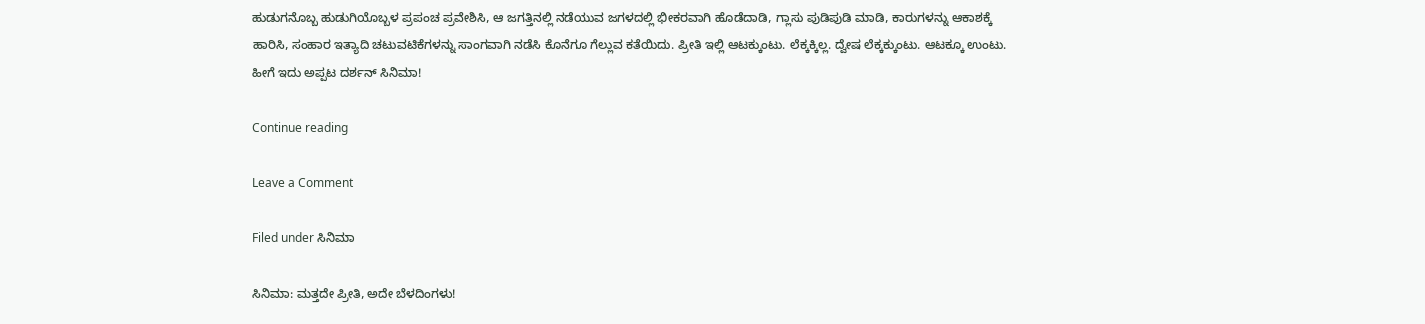ಹುಡುಗನೊಬ್ಬ ಹುಡುಗಿಯೊಬ್ಬಳ ಪ್ರಪಂಚ ಪ್ರವೇಶಿಸಿ, ಆ ಜಗತ್ತಿನಲ್ಲಿ ನಡೆಯುವ ಜಗಳದಲ್ಲಿ ಭೀಕರವಾಗಿ ಹೊಡೆದಾಡಿ, ಗ್ಲಾಸು ಪುಡಿಪುಡಿ ಮಾಡಿ, ಕಾರುಗಳನ್ನು ಆಕಾಶಕ್ಕೆ ಹಾರಿಸಿ, ಸಂಹಾರ ಇತ್ಯಾದಿ ಚಟುವಟಿಕೆಗಳನ್ನು ಸಾಂಗವಾಗಿ ನಡೆಸಿ ಕೊನೆಗೂ ಗೆಲ್ಲುವ ಕತೆಯಿದು. ಪ್ರೀತಿ ಇಲ್ಲಿ ಆಟಕ್ಕುಂಟು. ಲೆಕ್ಕಕ್ಕಿಲ್ಲ. ದ್ವೇಷ ಲೆಕ್ಕಕ್ಕುಂಟು. ಆಟಕ್ಕೂ ಉಂಟು. ಹೀಗೆ ಇದು ಅಪ್ಪಟ ದರ್ಶನ್‌ ಸಿನಿಮಾ!

Continue reading

Leave a Comment

Filed under ಸಿನಿಮಾ

ಸಿನಿಮಾ: ಮತ್ತದೇ ಪ್ರೀತಿ, ಅದೇ ಬೆಳದಿಂಗಳು!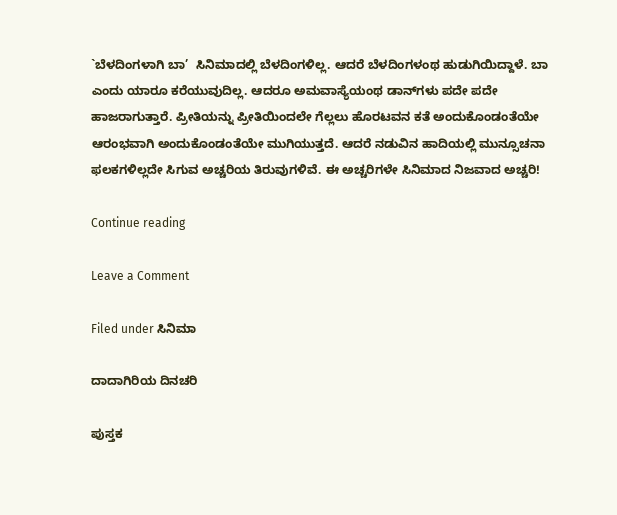`ಬೆಳದಿಂಗಳಾಗಿ ಬಾ’  ಸಿನಿಮಾದಲ್ಲಿ ಬೆಳದಿಂಗಳಿಲ್ಲ. ಆದರೆ ಬೆಳದಿಂಗಳಂಥ ಹುಡುಗಿಯಿದ್ದಾಳೆ. ಬಾ ಎಂದು ಯಾರೂ ಕರೆಯುವುದಿಲ್ಲ. ಆದರೂ ಅಮವಾಸ್ಯೆಯಂಥ ಡಾನ್‌ಗಳು ಪದೇ ಪದೇ ಹಾಜರಾಗುತ್ತಾರೆ. ಪ್ರೀತಿಯನ್ನು ಪ್ರೀತಿಯಿಂದಲೇ ಗೆಲ್ಲಲು ಹೊರಟವನ ಕತೆ ಅಂದುಕೊಂಡಂತೆಯೇ ಆರಂಭವಾಗಿ ಅಂದುಕೊಂಡಂತೆಯೇ ಮುಗಿಯುತ್ತದೆ. ಆದರೆ ನಡುವಿನ ಹಾದಿಯಲ್ಲಿ ಮುನ್ಸೂಚನಾ ಫಲಕಗಳಿಲ್ಲದೇ ಸಿಗುವ ಅಚ್ಚರಿಯ ತಿರುವುಗಳಿವೆ. ಈ ಅಚ್ಚರಿಗಳೇ ಸಿನಿಮಾದ ನಿಜವಾದ ಅಚ್ಚರಿ!

Continue reading

Leave a Comment

Filed under ಸಿನಿಮಾ

ದಾದಾಗಿರಿಯ ದಿನಚರಿ

ಪುಸ್ತಕ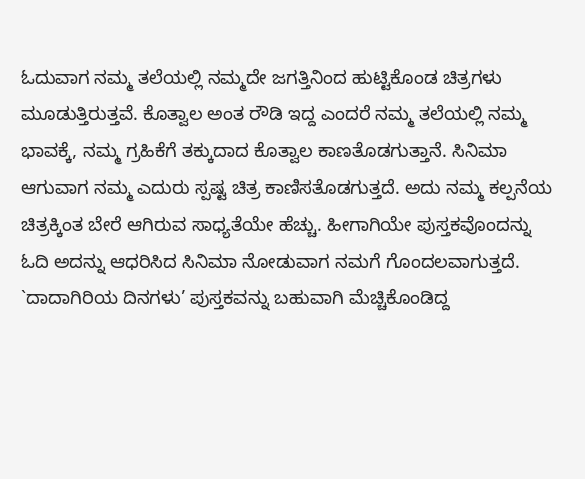ಓದುವಾಗ ನಮ್ಮ ತಲೆಯಲ್ಲಿ ನಮ್ಮದೇ ಜಗತ್ತಿನಿಂದ ಹುಟ್ಟಿಕೊಂಡ ಚಿತ್ರಗಳು ಮೂಡುತ್ತಿರುತ್ತವೆ. ಕೊತ್ವಾಲ ಅಂತ ರೌಡಿ ಇದ್ದ ಎಂದರೆ ನಮ್ಮ ತಲೆಯಲ್ಲಿ ನಮ್ಮ ಭಾವಕ್ಕೆ, ನಮ್ಮ ಗ್ರಹಿಕೆಗೆ ತಕ್ಕುದಾದ ಕೊತ್ವಾಲ ಕಾಣತೊಡಗುತ್ತಾನೆ. ಸಿನಿಮಾ ಆಗುವಾಗ ನಮ್ಮ ಎದುರು ಸ್ಪಷ್ಟ ಚಿತ್ರ ಕಾಣಿಸತೊಡಗುತ್ತದೆ. ಅದು ನಮ್ಮ ಕಲ್ಪನೆಯ ಚಿತ್ರಕ್ಕಿಂತ ಬೇರೆ ಆಗಿರುವ ಸಾಧ್ಯತೆಯೇ ಹೆಚ್ಚು. ಹೀಗಾಗಿಯೇ ಪುಸ್ತಕವೊಂದನ್ನು ಓದಿ ಅದನ್ನು ಆಧರಿಸಿದ ಸಿನಿಮಾ ನೋಡುವಾಗ ನಮಗೆ ಗೊಂದಲವಾಗುತ್ತದೆ. `ದಾದಾಗಿರಿಯ ದಿನಗಳು’ ಪುಸ್ತಕವನ್ನು ಬಹುವಾಗಿ ಮೆಚ್ಚಿಕೊಂಡಿದ್ದ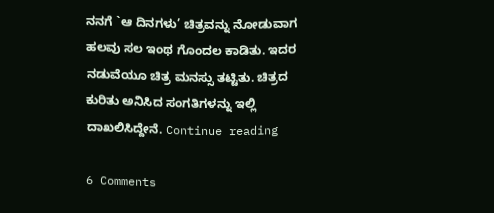ನನಗೆ `ಆ ದಿನಗಳು’ ಚಿತ್ರವನ್ನು ನೋಡುವಾಗ ಹಲವು ಸಲ ಇಂಥ ಗೊಂದಲ ಕಾಡಿತು. ಇದರ ನಡುವೆಯೂ ಚಿತ್ರ ಮನಸ್ಸು ತಟ್ಟಿತು. ಚಿತ್ರದ ಕುರಿತು ಅನಿಸಿದ ಸಂಗತಿಗಳನ್ನು ಇಲ್ಲಿ ದಾಖಲಿಸಿದ್ದೇನೆ. Continue reading

6 Comments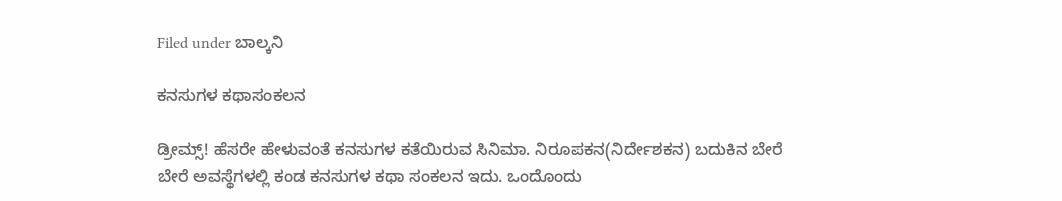Filed under ಬಾಲ್ಕನಿ

ಕನಸುಗಳ ಕಥಾಸಂಕಲನ

ಡ್ರೀಮ್ಸ್‌! ಹೆಸರೇ ಹೇಳುವಂತೆ ಕನಸುಗಳ ಕತೆಯಿರುವ ಸಿನಿಮಾ. ನಿರೂಪಕನ(ನಿರ್ದೇಶಕನ) ಬದುಕಿನ ಬೇರೆ ಬೇರೆ ಅವಸ್ಥೆಗಳಲ್ಲಿ ಕಂಡ ಕನಸುಗಳ ಕಥಾ ಸಂಕಲನ ಇದು. ಒಂದೊಂದು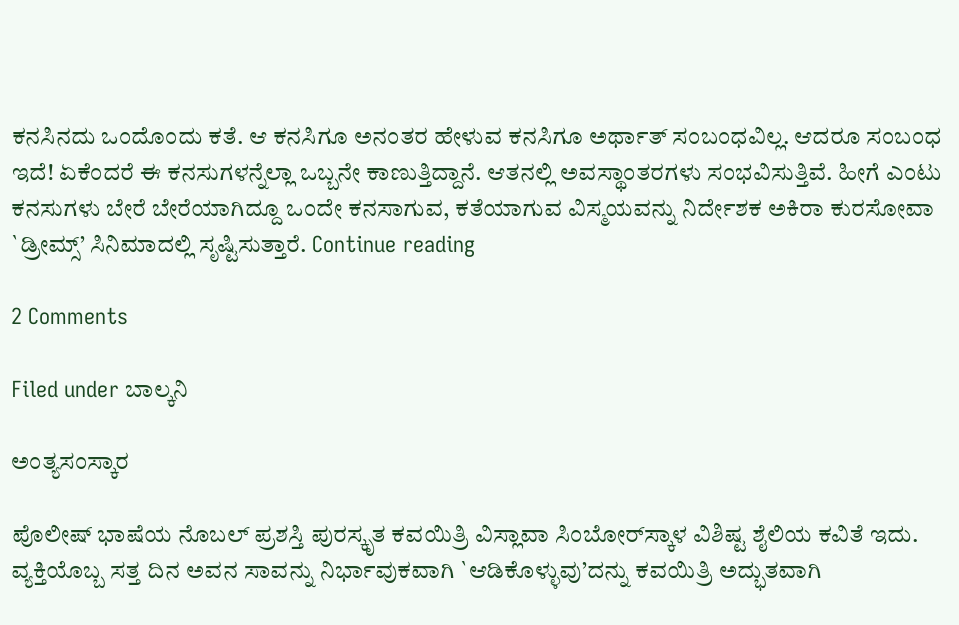ಕನಸಿನದು ಒಂದೊಂದು ಕತೆ. ಆ ಕನಸಿಗೂ ಅನಂತರ ಹೇಳುವ ಕನಸಿಗೂ ಅರ್ಥಾತ್‌ ಸಂಬಂಧವಿಲ್ಲ. ಆದರೂ ಸಂಬಂಧ ಇದೆ! ಏಕೆಂದರೆ ಈ ಕನಸುಗಳನ್ನೆಲ್ಲಾ ಒಬ್ಬನೇ ಕಾಣುತ್ತಿದ್ದಾನೆ. ಆತನಲ್ಲಿ ಅವಸ್ಥಾಂತರಗಳು ಸಂಭವಿಸುತ್ತಿವೆ. ಹೀಗೆ ಎಂಟು ಕನಸುಗಳು ಬೇರೆ ಬೇರೆಯಾಗಿದ್ದೂ ಒಂದೇ ಕನಸಾಗುವ, ಕತೆಯಾಗುವ ವಿಸ್ಮಯವನ್ನು ನಿರ್ದೇಶಕ ಅಕಿರಾ ಕುರಸೋವಾ `ಡ್ರೀಮ್ಸ್‌’ ಸಿನಿಮಾದಲ್ಲಿ ಸೃಷ್ಟಿಸುತ್ತಾರೆ. Continue reading

2 Comments

Filed under ಬಾಲ್ಕನಿ

ಅಂತ್ಯಸಂಸ್ಕಾರ

ಪೊಲೀಷ್‌ ಭಾಷೆಯ ನೊಬಲ್‌ ಪ್ರಶಸ್ತಿ ಪುರಸ್ಕೃತ ಕವಯಿತ್ರಿ ವಿಸ್ಲಾವಾ ಸಿಂಬೋರ್‌ಸ್ಕಾಳ ವಿಶಿಷ್ಟ ಶೈಲಿಯ ಕವಿತೆ ಇದು. ವ್ಯಕ್ತಿಯೊಬ್ಬ ಸತ್ತ ದಿನ ಅವನ ಸಾವನ್ನು ನಿರ್ಭಾವುಕವಾಗಿ `ಆಡಿಕೊಳ್ಳುವು’ದನ್ನು ಕವಯಿತ್ರಿ ಅದ್ಭುತವಾಗಿ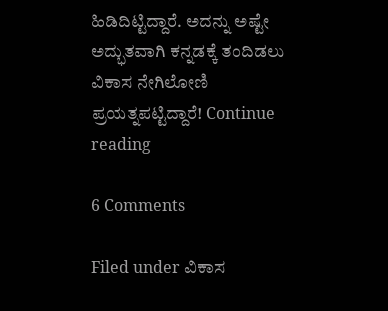ಹಿಡಿದಿಟ್ಟಿದ್ದಾರೆ. ಅದನ್ನು ಅಷ್ಟೇ ಅದ್ಭುತವಾಗಿ ಕನ್ನಡಕ್ಕೆ ತಂದಿಡಲು ವಿಕಾಸ ನೇಗಿಲೋಣಿ ಪ್ರಯತ್ನಪಟ್ಟಿದ್ದಾರೆ! Continue reading

6 Comments

Filed under ವಿಕಾಸ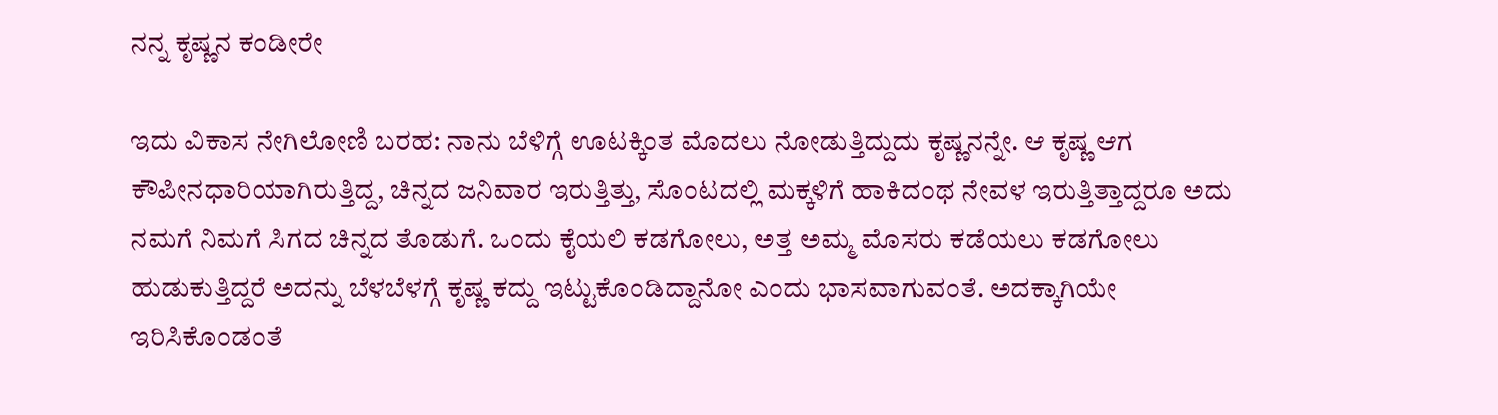ನನ್ನ ಕೃಷ್ಣನ ಕಂಡೀರೇ

ಇದು ವಿಕಾಸ ನೇಗಿಲೋಣಿ ಬರಹ: ನಾನು ಬೆಳಿಗ್ಗೆ ಊಟಕ್ಕಿಂತ ಮೊದಲು ನೋಡುತ್ತಿದ್ದುದು ಕೃಷ್ಣನನ್ನೇ. ಆ ಕೃಷ್ಣ ಆಗ ಕೌಪೀನಧಾರಿಯಾಗಿರುತ್ತಿದ್ದ, ಚಿನ್ನದ ಜನಿವಾರ ಇರುತ್ತಿತ್ತು, ಸೊಂಟದಲ್ಲಿ ಮಕ್ಕಳಿಗೆ ಹಾಕಿದಂಥ ನೇವಳ ಇರುತ್ತಿತ್ತಾದ್ದರೂ ಅದು ನಮಗೆ ನಿಮಗೆ ಸಿಗದ ಚಿನ್ನದ ತೊಡುಗೆ. ಒಂದು ಕೈಯಲಿ ಕಡಗೋಲು, ಅತ್ತ ಅಮ್ಮ ಮೊಸರು ಕಡೆಯಲು ಕಡಗೋಲು ಹುಡುಕುತ್ತಿದ್ದರೆ ಅದನ್ನು ಬೆಳಬೆಳಗ್ಗೆ ಕೃಷ್ಣ ಕದ್ದು ಇಟ್ಟುಕೊಂಡಿದ್ದಾನೋ ಎಂದು ಭಾಸವಾಗುವಂತೆ. ಅದಕ್ಕಾಗಿಯೇ ಇರಿಸಿಕೊಂಡಂತೆ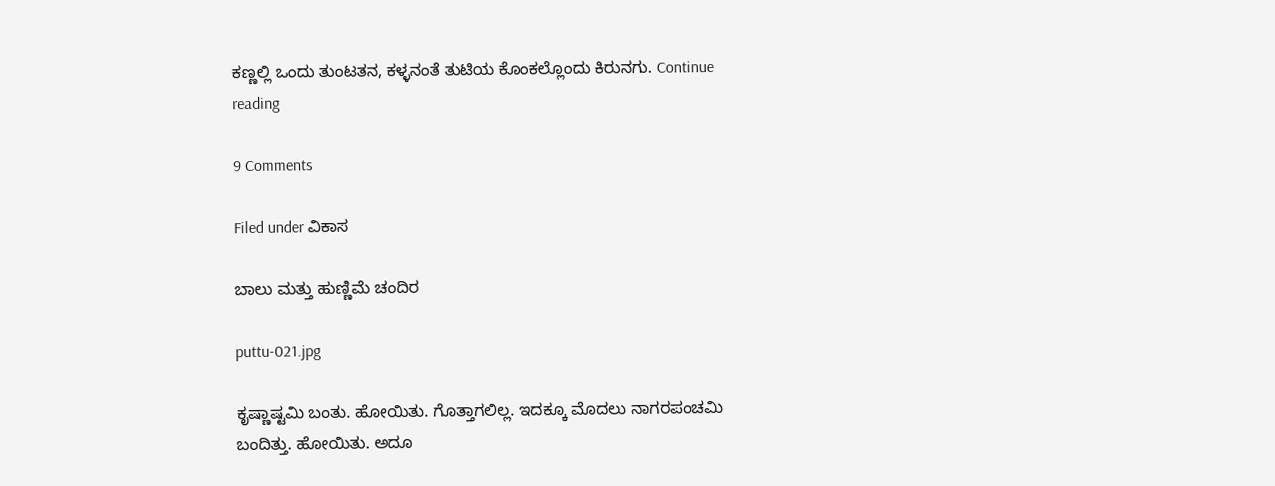ಕಣ್ಣಲ್ಲಿ ಒಂದು ತುಂಟತನ, ಕಳ್ಳನಂತೆ ತುಟಿಯ ಕೊಂಕಲ್ಲೊಂದು ಕಿರುನಗು. Continue reading

9 Comments

Filed under ವಿಕಾಸ

ಬಾಲು ಮತ್ತು ಹುಣ್ಣಿಮೆ ಚಂದಿರ

puttu-021.jpg

ಕೃಷ್ಣಾಷ್ಟಮಿ ಬಂತು. ಹೋಯಿತು. ಗೊತ್ತಾಗಲಿಲ್ಲ. ಇದಕ್ಕೂ ಮೊದಲು ನಾಗರಪಂಚಮಿ ಬಂದಿತ್ತು. ಹೋಯಿತು. ಅದೂ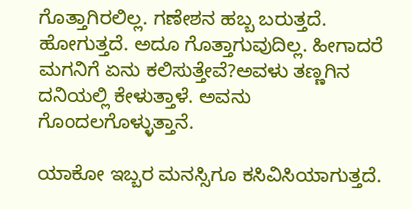ಗೊತ್ತಾಗಿರಲಿಲ್ಲ. ಗಣೇಶನ ಹಬ್ಬ ಬರುತ್ತದೆ. ಹೋಗುತ್ತದೆ. ಅದೂ ಗೊತ್ತಾಗುವುದಿಲ್ಲ. ಹೀಗಾದರೆ ಮಗನಿಗೆ ಏನು ಕಲಿಸುತ್ತೇವೆ?ಅವಳು ತಣ್ಣಗಿನ ದನಿಯಲ್ಲಿ ಕೇಳುತ್ತಾಳೆ. ಅವನು ಗೊಂದಲಗೊಳ್ಳುತ್ತಾನೆ.

ಯಾಕೋ ಇಬ್ಬರ ಮನಸ್ಸಿಗೂ ಕಸಿವಿಸಿಯಾಗುತ್ತದೆ.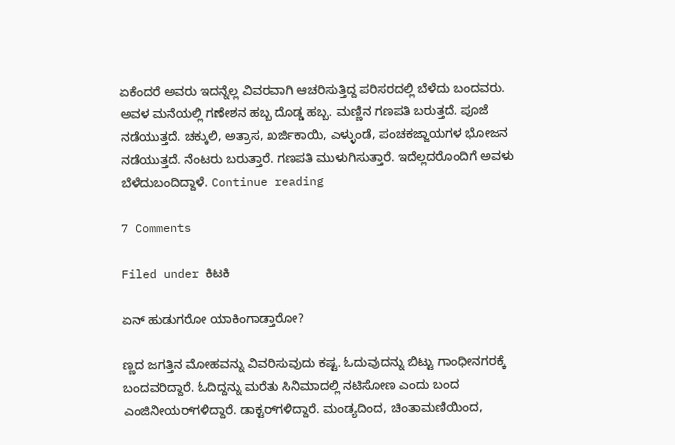ಏಕೆಂದರೆ ಅವರು ಇದನ್ನೆಲ್ಲ ವಿವರವಾಗಿ ಆಚರಿಸುತ್ತಿದ್ದ ಪರಿಸರದಲ್ಲಿ ಬೆಳೆದು ಬಂದವರು. ಅವಳ ಮನೆಯಲ್ಲಿ ಗಣೇಶನ ಹಬ್ಬ ದೊಡ್ಡ ಹಬ್ಬ. ಮಣ್ಣಿನ ಗಣಪತಿ ಬರುತ್ತದೆ. ಪೂಜೆ ನಡೆಯುತ್ತದೆ. ಚಕ್ಕುಲಿ, ಅತ್ರಾಸ, ಖರ್ಜಿಕಾಯಿ, ಎಳ್ಳುಂಡೆ, ಪಂಚಕಜ್ಜಾಯಗಳ ಭೋಜನ ನಡೆಯುತ್ತದೆ. ನೆಂಟರು ಬರುತ್ತಾರೆ. ಗಣಪತಿ ಮುಳುಗಿಸುತ್ತಾರೆ. ಇದೆಲ್ಲದರೊಂದಿಗೆ ಅವಳು ಬೆಳೆದುಬಂದಿದ್ದಾಳೆ. Continue reading

7 Comments

Filed under ಕಿಟಕಿ

ಏನ್‌ ಹುಡುಗರೋ ಯಾಕಿಂಗಾಡ್ತಾರೋ?

ಣ್ಣದ ಜಗತ್ತಿನ ಮೋಹವನ್ನು ವಿವರಿಸುವುದು ಕಷ್ಟ. ಓದುವುದನ್ನು ಬಿಟ್ಟು ಗಾಂಧೀನಗರಕ್ಕೆ ಬಂದವರಿದ್ದಾರೆ. ಓದಿದ್ದನ್ನು ಮರೆತು ಸಿನಿಮಾದಲ್ಲಿ ನಟಿಸೋಣ ಎಂದು ಬಂದ ಎಂಜಿನೀಯರ್‌ಗಳಿದ್ದಾರೆ. ಡಾಕ್ಟರ್‌ಗಳಿದ್ದಾರೆ. ಮಂಡ್ಯದಿಂದ, ಚಿಂತಾಮಣಿಯಿಂದ,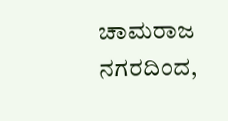ಚಾಮರಾಜ ನಗರದಿಂದ,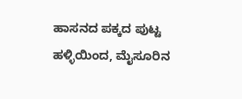ಹಾಸನದ ಪಕ್ಕದ ಪುಟ್ಟ ಹಳ್ಳಿಯಿಂದ, ಮೈಸೂರಿನ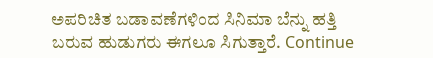ಅಪರಿಚಿತ ಬಡಾವಣೆಗಳಿಂದ ಸಿನಿಮಾ ಬೆನ್ನು ಹತ್ತಿ ಬರುವ ಹುಡುಗರು ಈಗಲೂ ಸಿಗುತ್ತಾರೆ. Continue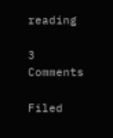reading

3 Comments

Filed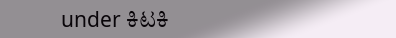under ಕಿಟಕಿ